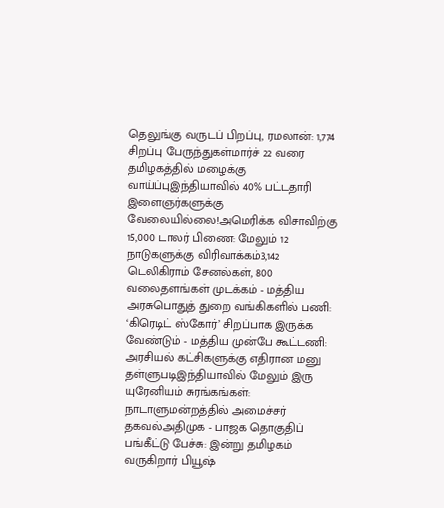தெலுங்கு வருடப் பிறப்பு, ரமலான்: 1,774 சிறப்பு பேருந்துகள்மார்ச் 22 வரை தமிழகத்தில் மழைக்கு வாய்ப்புஇந்தியாவில் 40% பட்டதாரி இளைஞர்களுக்கு வேலையில்லை!அமெரிக்க விசாவிற்கு 15,000 டாலர் பிணை: மேலும் 12 நாடுகளுக்கு விரிவாக்கம்3,142 டெலிகிராம் சேனல்கள், 800 வலைதளங்கள் முடக்கம் - மத்திய அரசுபொதுத் துறை வங்கிகளில் பணி: ‘கிரெடிட் ஸ்கோர்’ சிறப்பாக இருக்க வேண்டும் - மத்திய முன்பே கூட்டணி: அரசியல் கட்சிகளுக்கு எதிரான மனு தள்ளுபடிஇந்தியாவில் மேலும் இரு யுரேனியம் சுரங்கங்கள்: நாடாளுமன்றத்தில் அமைச்சர் தகவல்அதிமுக - பாஜக தொகுதிப் பங்கீட்டு பேச்சு: இன்று தமிழகம் வருகிறார் பியூஷ்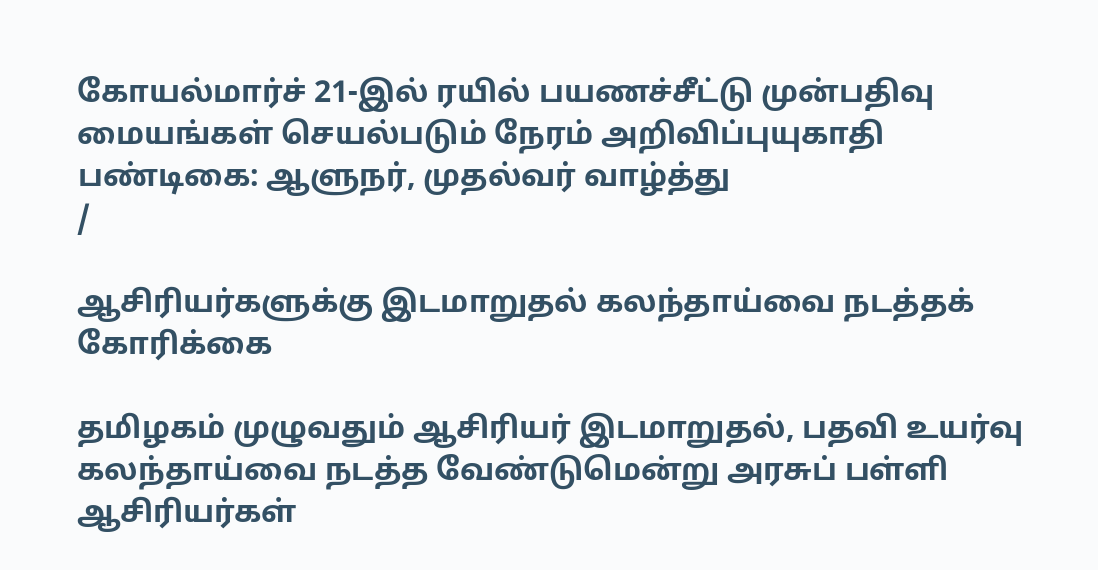கோயல்மார்ச் 21-இல் ரயில் பயணச்சீட்டு முன்பதிவு மையங்கள் செயல்படும் நேரம் அறிவிப்புயுகாதி பண்டிகை: ஆளுநர், முதல்வர் வாழ்த்து
/

ஆசிரியர்களுக்கு இடமாறுதல் கலந்தாய்வை நடத்தக் கோரிக்கை

தமிழகம் முழுவதும் ஆசிரியர் இடமாறுதல், பதவி உயர்வு கலந்தாய்வை நடத்த வேண்டுமென்று அரசுப் பள்ளி ஆசிரியர்கள்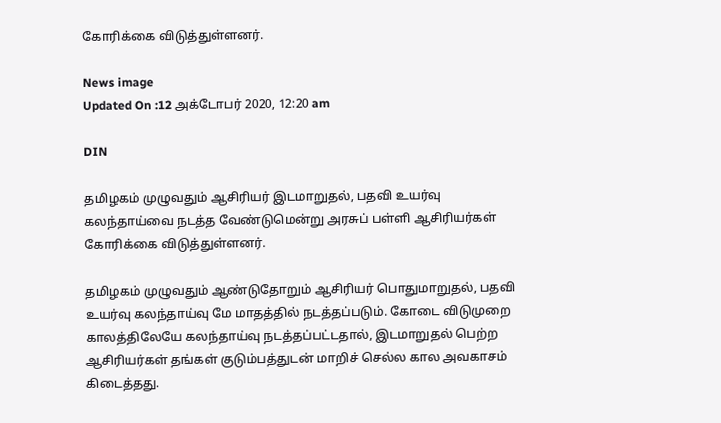கோரிக்கை விடுத்துள்ளனர்.

News image
Updated On :12 அக்டோபர் 2020, 12:20 am

DIN

தமிழகம் முழுவதும் ஆசிரியர் இடமாறுதல், பதவி உயர்வு கலந்தாய்வை நடத்த வேண்டுமென்று அரசுப் பள்ளி ஆசிரியர்கள் கோரிக்கை விடுத்துள்ளனர்.

தமிழகம் முழுவதும் ஆண்டுதோறும் ஆசிரியர் பொதுமாறுதல், பதவி உயர்வு கலந்தாய்வு மே மாதத்தில் நடத்தப்படும். கோடை விடுமுறை காலத்திலேயே கலந்தாய்வு நடத்தப்பட்டதால், இடமாறுதல் பெற்ற ஆசிரியர்கள் தங்கள் குடும்பத்துடன் மாறிச் செல்ல கால அவகாசம் கிடைத்தது.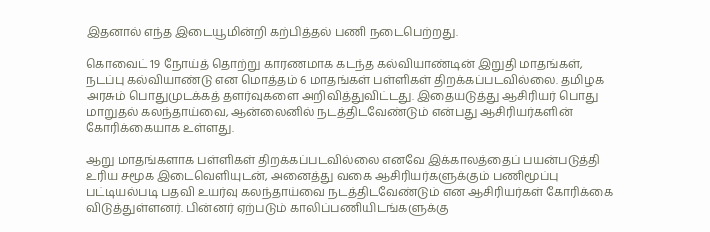இதனால் எந்த இடையூமின்றி கற்பித்தல் பணி நடைபெற்றது.

கொவைட் 19 நோய்த் தொற்று காரணமாக கடந்த கல்வியாண்டின் இறுதி மாதங்கள், நடப்பு கல்வியாண்டு என மொத்தம் 6 மாதங்கள் பள்ளிகள் திறக்கப்படவில்லை. தமிழக அரசும் பொதுமுடக்கத் தளர்வுகளை அறிவித்துவிட்டது. இதையடுத்து ஆசிரியர் பொது மாறுதல் கலந்தாய்வை, ஆன்லைனில் நடத்திடவேண்டும் என்பது ஆசிரியர்களின் கோரிக்கையாக உள்ளது.

ஆறு மாதங்களாக பள்ளிகள் திறக்கப்படவில்லை எனவே இக்காலத்தைப் பயன்படுத்தி உரிய சமூக இடைவெளியுடன், அனைத்து வகை ஆசிரியர்களுக்கும் பணிமூப்பு பட்டியல்படி பதவி உயர்வு கலந்தாய்வை நடத்திடவேண்டும் என ஆசிரியர்கள் கோரிக்கை விடுத்துள்ளனர். பின்னர் ஏற்படும் காலிப்பணியிடங்களுக்கு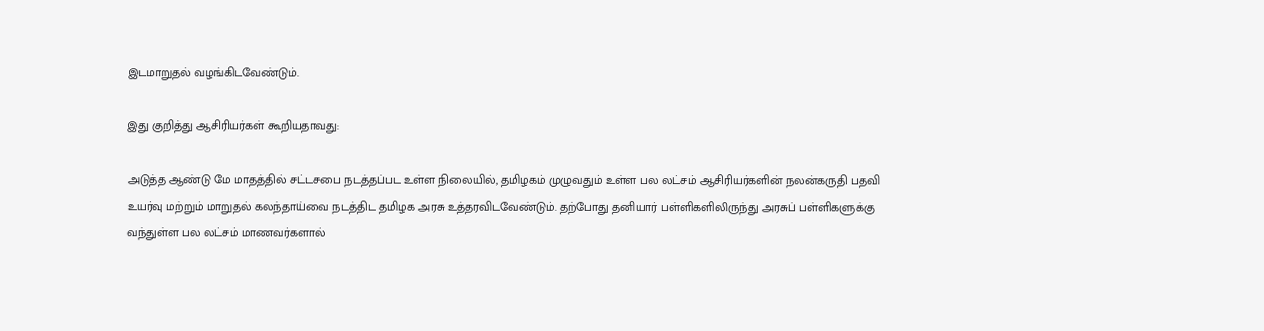இடமாறுதல் வழங்கிடவேண்டும்.

இது குறித்து ஆசிரியர்கள் கூறியதாவது:

அடுத்த ஆண்டு மே மாதத்தில் சட்டசபை நடத்தப்பட உள்ள நிலையில், தமிழகம் முழுவதும் உள்ள பல லட்சம் ஆசிரியர்களின் நலன்கருதி பதவி உயர்வு மற்றும் மாறுதல் கலந்தாய்வை நடத்திட தமிழக அரசு உத்தரவிடவேண்டும். தற்போது தனியார் பள்ளிகளிலிருந்து அரசுப் பள்ளிகளுக்கு வந்துள்ள பல லட்சம் மாணவர்களால்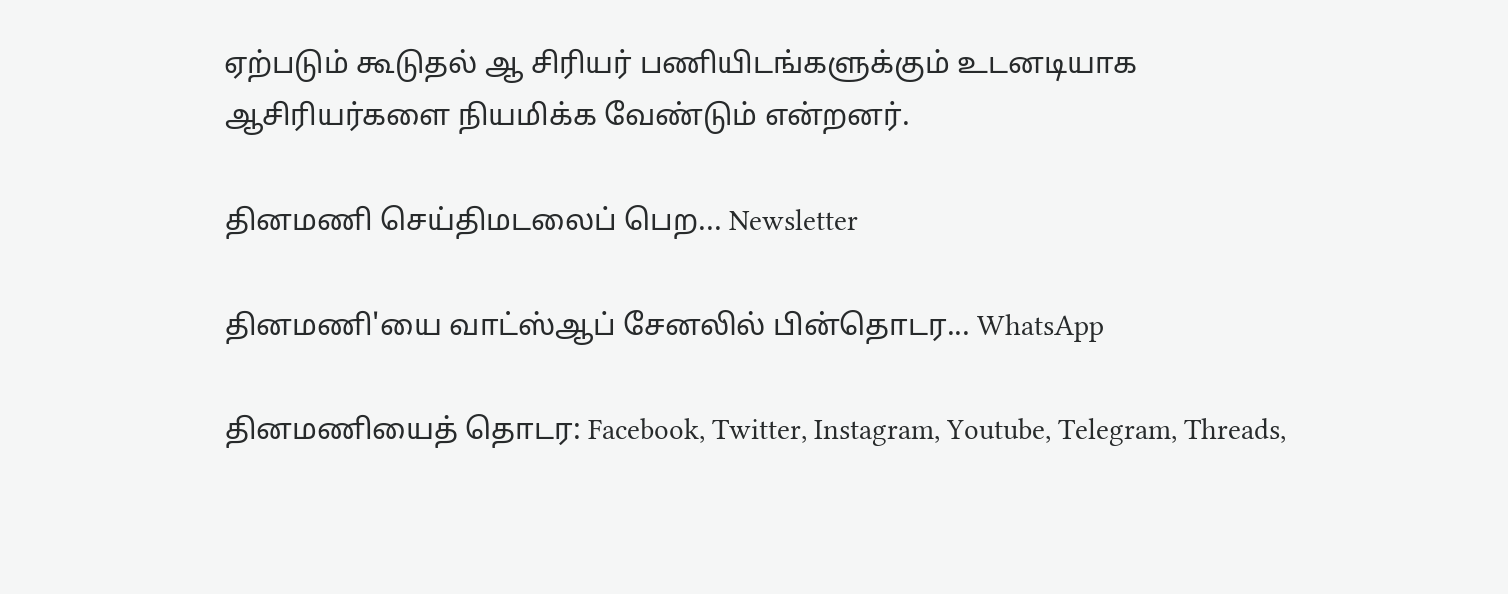ஏற்படும் கூடுதல் ஆ சிரியர் பணியிடங்களுக்கும் உடனடியாக ஆசிரியர்களை நியமிக்க வேண்டும் என்றனர்.

தினமணி செய்திமடலைப் பெற... Newsletter

தினமணி'யை வாட்ஸ்ஆப் சேனலில் பின்தொடர... WhatsApp

தினமணியைத் தொடர: Facebook, Twitter, Instagram, Youtube, Telegram, Threads,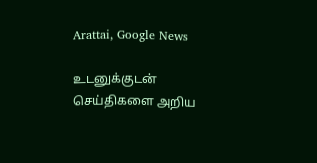Arattai, Google News

உடனுக்குடன் செய்திகளை அறிய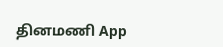தினமணி App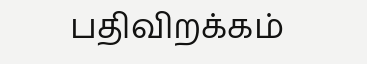பதிவிறக்கம்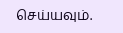செய்யவும்.